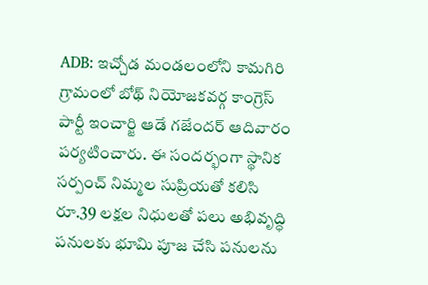ADB: ఇచ్చోడ మండలంలోని కామగిరి గ్రామంలో బోథ్ నియోజకవర్గ కాంగ్రెస్ పార్టీ ఇంచార్జి ఆడే గజేందర్ ఆదివారం పర్యటించారు. ఈ సందర్భంగా స్థానిక సర్పంచ్ నిమ్మల సుప్రియతో కలిసి రూ.39 లక్షల నిధులతో పలు అభివృద్ధి పనులకు భూమి పూజ చేసి పనులను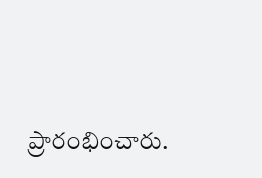ప్రారంభించారు.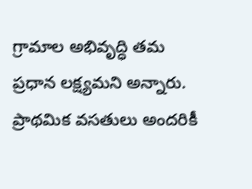గ్రామాల అభివృద్ధి తమ ప్రధాన లక్ష్యమని అన్నారు. ప్రాథమిక వసతులు అందరికీ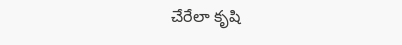చేరేలా కృషి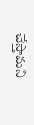చేస్తామని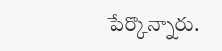పేర్కొన్నారు.